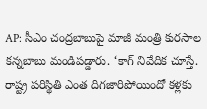AP: సీఎం చంద్రబాబుపై మాజీ మంత్రి కురసాల కన్నబాబు మండిపడ్డారు. ‘కాగ్ నివేదిక చూస్తే. రాష్ట్ర పరిస్థితి ఎంత దిగజారిపోయిందో కళ్లకు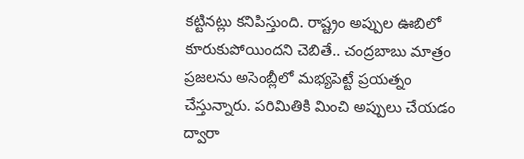కట్టినట్లు కనిపిస్తుంది. రాష్ట్రం అప్పుల ఊబిలో కూరుకుపోయిందని చెబితే.. చంద్రబాబు మాత్రం ప్రజలను అసెంబ్లీలో మభ్యపెట్టే ప్రయత్నం చేస్తున్నారు. పరిమితికి మించి అప్పులు చేయడం ద్వారా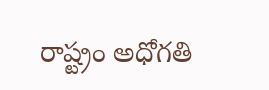రాష్ట్రం అధోగతి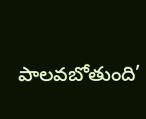పాలవబోతుంది’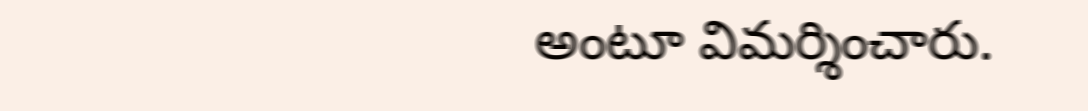అంటూ విమర్శించారు.